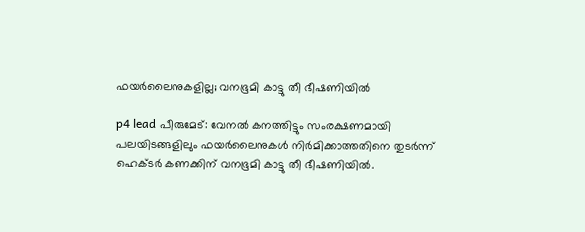ഫയർലൈനുകളില്ല; വനഭൂമി കാട്ടു തീ ഭീഷണിയിൽ

p4 lead പീരുമേട്‌: വേനൽ കനത്തിട്ടും സംരക്ഷണമായി പലയിടങ്ങളിലും ഫയർലൈനുകൾ നിർമിക്കാത്തതിനെ തുടർന്ന് ഹെക്ടർ കണക്കിന് വനഭൂമി കാട്ടു തീ ഭീഷണിയിൽ.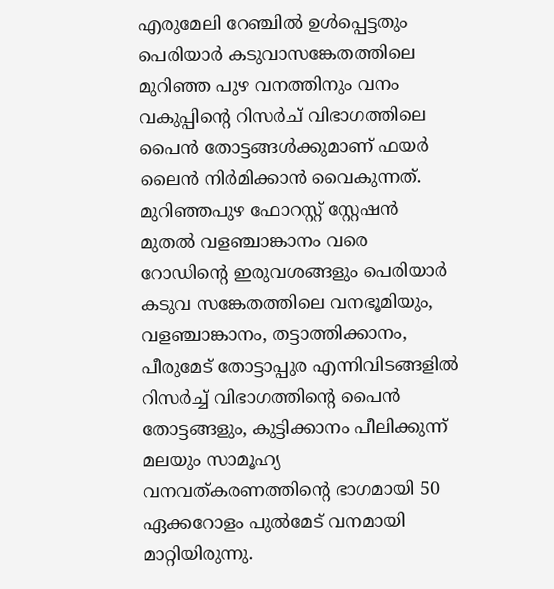എരുമേലി റേഞ്ചിൽ ഉൾപ്പെട്ടതും പെരിയാർ കടുവാസങ്കേതത്തിലെ മുറിഞ്ഞ പുഴ വനത്തിനും വനം വകുപ്പിന്‍റെ റിസർച് വിഭാഗത്തിലെ പൈൻ തോട്ടങ്ങൾക്കുമാണ് ഫയർ ലൈൻ നിർമിക്കാൻ വൈകുന്നത്. മുറിഞ്ഞപുഴ ഫോറസ്റ്റ് സ്റ്റേഷൻ മുതൽ വളഞ്ചാങ്കാനം വരെ റോഡിന്‍റെ ഇരുവശങ്ങളും പെരിയാർ കടുവ സങ്കേതത്തിലെ വനഭൂമിയും, വളഞ്ചാങ്കാനം, തട്ടാത്തിക്കാനം, പീരുമേട് തോട്ടാപ്പുര എന്നിവിടങ്ങളിൽ റിസർച്ച് വിഭാഗത്തിന്‍റെ പൈൻ തോട്ടങ്ങളും, കുട്ടിക്കാനം പീലിക്കുന്ന് മലയും സാമൂഹ്യ വനവത്കരണത്തിന്‍റെ ഭാഗമായി 50 ഏക്കറോളം പുൽമേട് വനമായി മാറ്റിയിരുന്നു.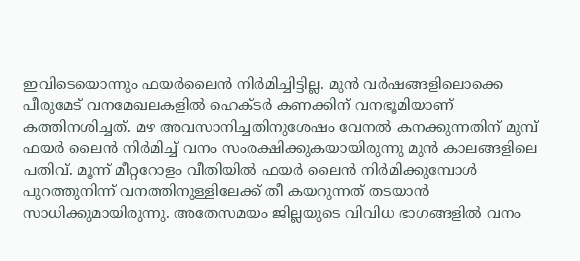ഇവിടെയൊന്നും ഫയർലൈൻ നിർമിച്ചിട്ടില്ല. മുൻ വർഷങ്ങളിലൊക്കെ പീരുമേട് വനമേഖലകളിൽ ഹെക്ടർ കണക്കിന് വനഭൂമിയാണ് കത്തിനശിച്ചത്. മഴ അവസാനിച്ചതിനുശേഷം വേനൽ കനക്കുന്നതിന് മുമ്പ് ഫയർ ലൈൻ നിർമിച്ച് വനം സംരക്ഷിക്കുകയായിരുന്നു മുൻ കാലങ്ങളിലെ പതിവ്. മൂന്ന് മീറ്ററോളം വീതിയിൽ ഫയർ ലൈൻ നിർമിക്കുമ്പോൾ പുറത്തുനിന്ന് വനത്തിനുള്ളിലേക്ക് തീ കയറുന്നത് തടയാൻ സാധിക്കുമായിരുന്നു. അതേസമയം ജില്ലയുടെ വിവിധ ഭാഗങ്ങളിൽ വനം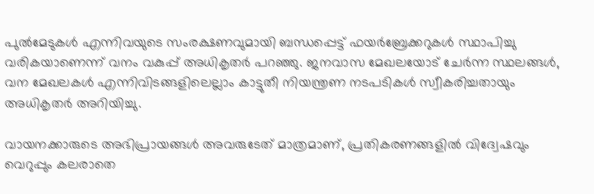പുൽമേടുകൾ എന്നിവയുടെ സംരക്ഷണവുമായി ബന്ധപ്പെട്ട് ഫയർബ്രേക്കറുകൾ സ്ഥാപിച്ചു വരികയാണെന്ന് വനം വകുപ്പ് അധികൃതർ പറഞ്ഞു. ജനവാസ മേഖലയോട് ചേർന്ന സ്ഥലങ്ങൾ, വന മേഖലകൾ എന്നിവിടങ്ങളിലെല്ലാം കാട്ടുതീ നിയന്ത്രണ നടപടികൾ സ്വീകരിച്ചതായും അധികൃതർ അറിയിച്ചു.

വായനക്കാരുടെ അഭിപ്രായങ്ങള്‍ അവരുടേത് മാത്രമാണ്, പ്രതികരണങ്ങളിൽ വിദ്വേഷവും വെറുപ്പും കലരാതെ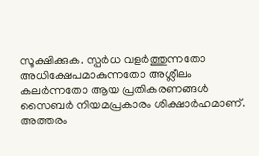സൂക്ഷിക്കുക. സ്പർധ വളർത്തുന്നതോ അധിക്ഷേപമാകുന്നതോ അശ്ലീലം കലർന്നതോ ആയ പ്രതികരണങ്ങൾ സൈബർ നിയമപ്രകാരം ശിക്ഷാർഹമാണ്. അത്തരം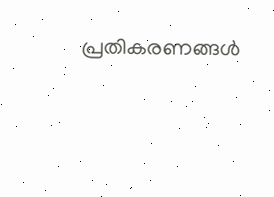പ്രതികരണങ്ങൾ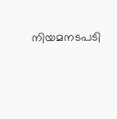നിയമനടപടി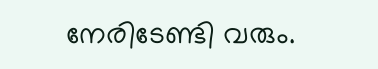നേരിടേണ്ടി വരും.